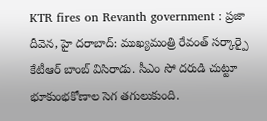KTR fires on Revanth government : ప్రజా దీవెన, హై దరాబాద్: ముఖ్యమంత్రి రేవంత్ సర్కార్పై కేటీఆర్ బాంబ్ విసిరాడు. సీఎం సో దరుడి చుట్టూ భూకుంభకోణాల సెగ తగులుకుంది.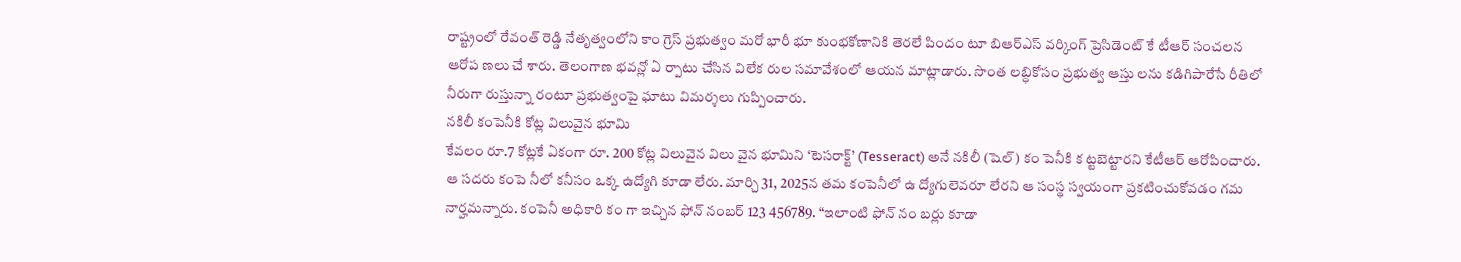రాష్ట్రంలో రేవంత్ రెడ్డి నేతృత్వంలోని కాం గ్రెస్ ప్రభుత్వం మరో భారీ భూ కుంభకోణానికి తెరలే పిందం టూ బిఆర్ఎస్ వర్కింగ్ ప్రెసిడెంట్ కే టీఆర్ సంచలన ఆరోప ణలు చే శారు. తెలంగాణ భవన్లో ఏ ర్పాటు చేసిన విలేక రుల సమావేశంలో ఆయన మాట్లాడారు. సొంత లబ్ధికోసం ప్రభుత్వ ఆస్తు లను కడిగిపారేసే రీతిలో నీరుగా రుస్తున్నా రంటూ ప్రభుత్వంపై ఘాటు విమర్శలు గుప్పించారు.
నకిలీ కంపెనీకి కోట్ల విలువైన భూమి
కేవలం రూ.7 కోట్లకే ఏకంగా రూ. 200 కోట్ల విలువైన విలు వైన భూమిని ‘టెసరాక్ట్’ (Tesseract) అనే నకిలీ (షెల్) కం పెనీకి క ట్టబెట్టారని కేటీఆర్ ఆరోపించారు. ఆ సదరు కంపె నీలో కనీసం ఒక్క ఉద్యోగి కూడా లేరు. మార్చి 31, 2025న తమ కంపెనీలో ఉ ద్యోగులెవరూ లేరని ఆ సంస్థ స్వయంగా ప్రకటించుకోవడం గమ నార్హమన్నారు. కంపెనీ అధికారి కం గా ఇచ్చిన ఫోన్ నంబర్ 123 456789. “ఇలాంటి ఫోన్ నం బర్లు కూడా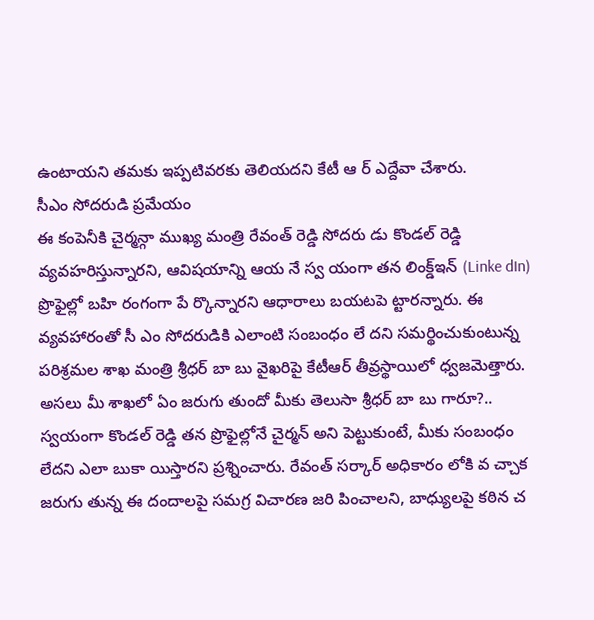ఉంటాయని తమకు ఇప్పటివరకు తెలియదని కేటీ ఆ ర్ ఎద్దేవా చేశారు.
సీఎం సోదరుడి ప్రమేయం
ఈ కంపెనీకి చైర్మన్గా ముఖ్య మంత్రి రేవంత్ రెడ్డి సోదరు డు కొండల్ రెడ్డి వ్యవహరిస్తున్నారని, ఆవిషయాన్ని ఆయ నే స్వ యంగా తన లింక్డ్ఇన్ (Linke dIn) ప్రొఫైల్లో బహి రంగంగా పే ర్కొన్నారని ఆధారాలు బయటపె ట్టారన్నారు. ఈ వ్యవహారంతో సీ ఎం సోదరుడికి ఎలాంటి సంబంధం లే దని సమర్థించుకుంటున్న పరిశ్రమల శాఖ మంత్రి శ్రీధర్ బా బు వైఖరిపై కేటీఆర్ తీవ్రస్థాయిలో ధ్వజమెత్తారు.
అసలు మీ శాఖలో ఏం జరుగు తుందో మీకు తెలుసా శ్రీధర్ బా బు గారూ?.. స్వయంగా కొండల్ రెడ్డి తన ప్రొఫైల్లోనే చైర్మన్ అని పెట్టుకుంటే, మీకు సంబంధం లేదని ఎలా బుకా యిస్తారని ప్రశ్నించారు. రేవంత్ సర్కార్ అధికారం లోకి వ చ్చాక జరుగు తున్న ఈ దందాలపై సమగ్ర విచారణ జరి పించాలని, బాధ్యులపై కఠిన చ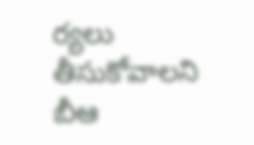ర్యలు తీసుకోవాలని బీఆ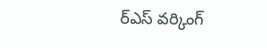ర్ఎస్ వర్కింగ్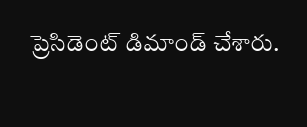ప్రెసిడెంట్ డిమాండ్ చేశారు.